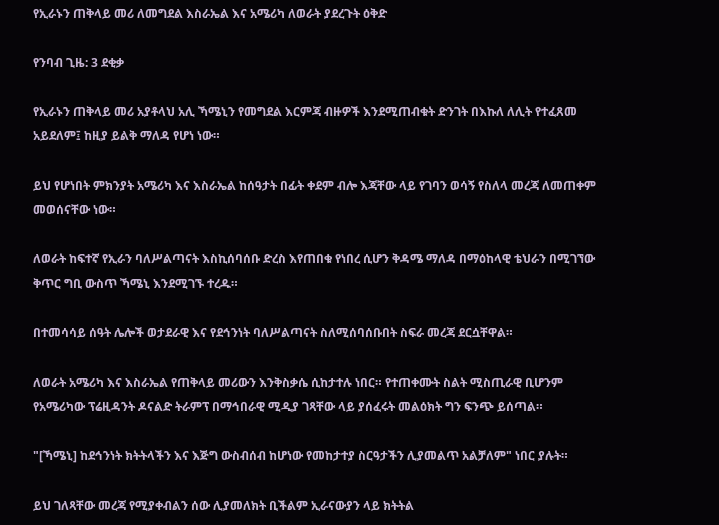የኢራኑን ጠቅላይ መሪ ለመግደል እስራኤል እና አሜሪካ ለወራት ያደረጉት ዕቅድ

የንባብ ጊዜ: 3 ደቂቃ

የኢራኑን ጠቅላይ መሪ አያቶላህ አሊ ኻሜኒን የመግደል እርምጃ ብዙዎች እንደሚጠብቁት ድንገት በእኩለ ለሊት የተፈጸመ አይደለም፤ ከዚያ ይልቅ ማለዳ የሆነ ነው።

ይህ የሆነበት ምክንያት አሜሪካ እና እስራኤል ከሰዓታት በፊት ቀደም ብሎ እጃቸው ላይ የገባን ወሳኝ የስለላ መረጃ ለመጠቀም መወሰናቸው ነው።

ለወራት ከፍተኛ የኢራን ባለሥልጣናት እስኪሰባሰቡ ድረስ እየጠበቁ የነበረ ሲሆን ቅዳሜ ማለዳ በማዕከላዊ ቴህራን በሚገኘው ቅጥር ግቢ ውስጥ ኻሜኒ እንደሚገኙ ተረዱ።

በተመሳሳይ ሰዓት ሌሎች ወታደራዊ እና የደኅንነት ባለሥልጣናት ስለሚሰባሰቡበት ስፍራ መረጃ ደርሷቸዋል።

ለወራት አሜሪካ እና እስራኤል የጠቅላይ መሪውን እንቅስቃሴ ሲከታተሉ ነበር። የተጠቀሙት ስልት ሚስጢራዊ ቢሆንም የአሜሪካው ፕሬዚዳንት ዶናልድ ትራምፕ በማኅበራዊ ሚዲያ ገጻቸው ላይ ያሰፈሩት መልዕክት ግን ፍንጭ ይሰጣል።

"[ኻሜኒ] ከደኅንነት ክትትላችን እና እጅግ ውስብሰብ ከሆነው የመከታተያ ስርዓታችን ሊያመልጥ አልቻለም" ነበር ያሉት።

ይህ ገለጻቸው መረጃ የሚያቀብልን ሰው ሊያመለክት ቢችልም ኢራናውያን ላይ ክትትል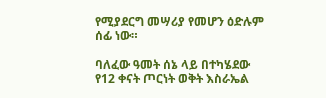የሚያደርግ መሣሪያ የመሆን ዕድሉም ሰፊ ነው።

ባለፈው ዓመት ሰኔ ላይ በተካሄደው የ12 ቀናት ጦርነት ወቅት እስራኤል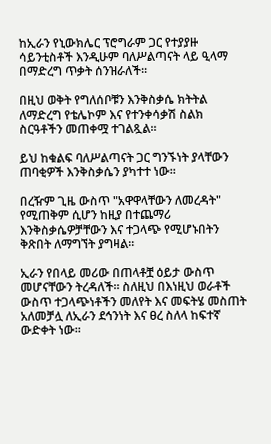ከኢራን የኒውክሌር ፕሮግራም ጋር የተያያዙ ሳይንቲስቶች እንዲሁም ባለሥልጣናት ላይ ዒላማ በማድረግ ጥቃት ሰንዝራለች።

በዚህ ወቅት የግለሰቦቹን እንቅስቃሴ ክትትል ለማድረግ የቴሌኮም እና የተንቀሳቃሽ ስልክ ስርዓቶችን መጠቀሟ ተገልጿል።

ይህ ከቁልፍ ባለሥልጣናት ጋር ግንኙነት ያላቸውን ጠባቂዎች እንቅስቃሴን ያካተተ ነው።

በረዥም ጊዜ ውስጥ "አዋዋላቸውን ለመረዳት" የሚጠቅም ሲሆን ከዚያ በተጨማሪ እንቅስቃሴዎቻቸውን እና ተጋላጭ የሚሆኑበትን ቅጽበት ለማግኘት ያግዛል።

ኢራን የበላይ መሪው በጠላቶቿ ዕይታ ውስጥ መሆናቸውን ትረዳለች። ስለዚህ በእነዚህ ወራቶች ውስጥ ተጋላጭነቶችን መለየት እና መፍትሄ መስጠት አለመቻሏ ለኢራን ደኅንነት እና ፀረ ስለላ ከፍተኛ ውድቀት ነው።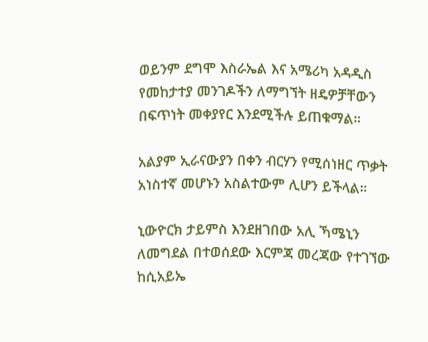ወይንም ደግሞ እስራኤል እና አሜሪካ አዳዲስ የመከታተያ መንገዶችን ለማግኘት ዘዴዎቻቸውን በፍጥነት መቀያየር እንደሚችሉ ይጠቁማል።

አልያም ኢራናውያን በቀን ብርሃን የሚሰነዘር ጥቃት አነስተኛ መሆኑን አስልተውም ሊሆን ይችላል።

ኒውዮርክ ታይምስ እንደዘገበው አሊ ኻሜኒን ለመግደል በተወሰደው እርምጃ መረጃው የተገኘው ከሲአይኤ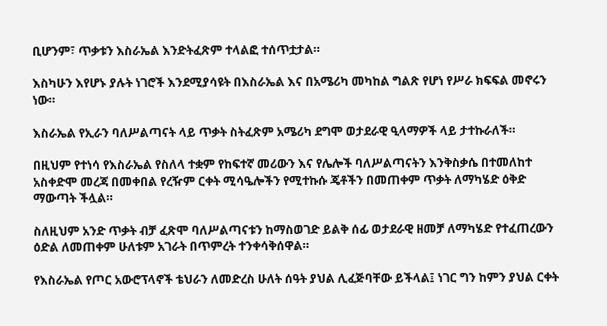ቢሆንም፣ ጥቃቱን እስራኤል እንድትፈጽም ተላልፎ ተሰጥቷታል።

እስካሁን እየሆኑ ያሉት ነገሮች እንደሚያሳዩት በእስራኤል እና በአሜሪካ መካከል ግልጽ የሆነ የሥራ ክፍፍል መኖሩን ነው።

እስራኤል የኢራን ባለሥልጣናት ላይ ጥቃት ስትፈጽም አሜሪካ ደግሞ ወታደራዊ ዒላማዎች ላይ ታተኩራለች።

በዚህም የተነሳ የእስራኤል የስለላ ተቋም የከፍተኛ መሪውን እና የሌሎች ባለሥልጣናትን እንቅስቃሴ በተመለከተ አስቀድሞ መረጃ በመቀበል የረዥም ርቀት ሚሳዔሎችን የሚተኩሱ ጄቶችን በመጠቀም ጥቃት ለማካሄድ ዕቅድ ማውጣት ችሏል።

ስለዚህም አንድ ጥቃት ብቻ ፈጽሞ ባለሥልጣናቱን ከማስወገድ ይልቅ ሰፊ ወታደራዊ ዘመቻ ለማካሄድ የተፈጠረውን ዕድል ለመጠቀም ሁለቱም አገራት በጥምረት ተንቀሳቅሰዋል።

የእስራኤል የጦር አውሮፕላኖች ቴህራን ለመድረስ ሁለት ሰዓት ያህል ሊፈጅባቸው ይችላል፤ ነገር ግን ከምን ያህል ርቀት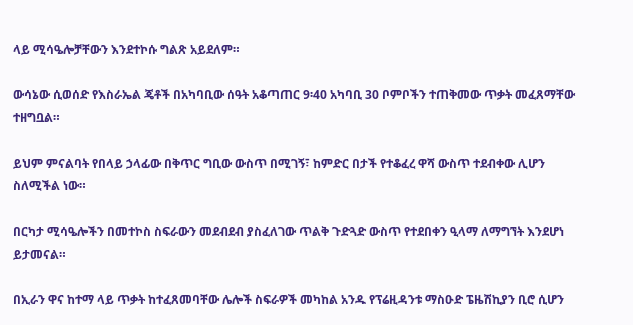ላይ ሚሳዔሎቻቸውን እንደተኮሱ ግልጽ አይደለም።

ውሳኔው ሲወሰድ የእስራኤል ጄቶች በአካባቢው ሰዓት አቆጣጠር 9፡40 አካባቢ 30 ቦምቦችን ተጠቅመው ጥቃት መፈጸማቸው ተዘግቧል።

ይህም ምናልባት የበላይ ኃላፊው በቅጥር ግቢው ውስጥ በሚገኝ፣ ከምድር በታች የተቆፈረ ዋሻ ውስጥ ተደብቀው ሊሆን ስለሚችል ነው።

በርካታ ሚሳዔሎችን በመተኮስ ስፍራውን መደብደብ ያስፈለገው ጥልቅ ጉድጓድ ውስጥ የተደበቀን ዒላማ ለማግኘት እንደሆነ ይታመናል።

በኢራን ዋና ከተማ ላይ ጥቃት ከተፈጸመባቸው ሌሎች ስፍራዎች መካከል አንዱ የፕሬዚዳንቱ ማስዑድ ፔዜሽኪያን ቢሮ ሲሆን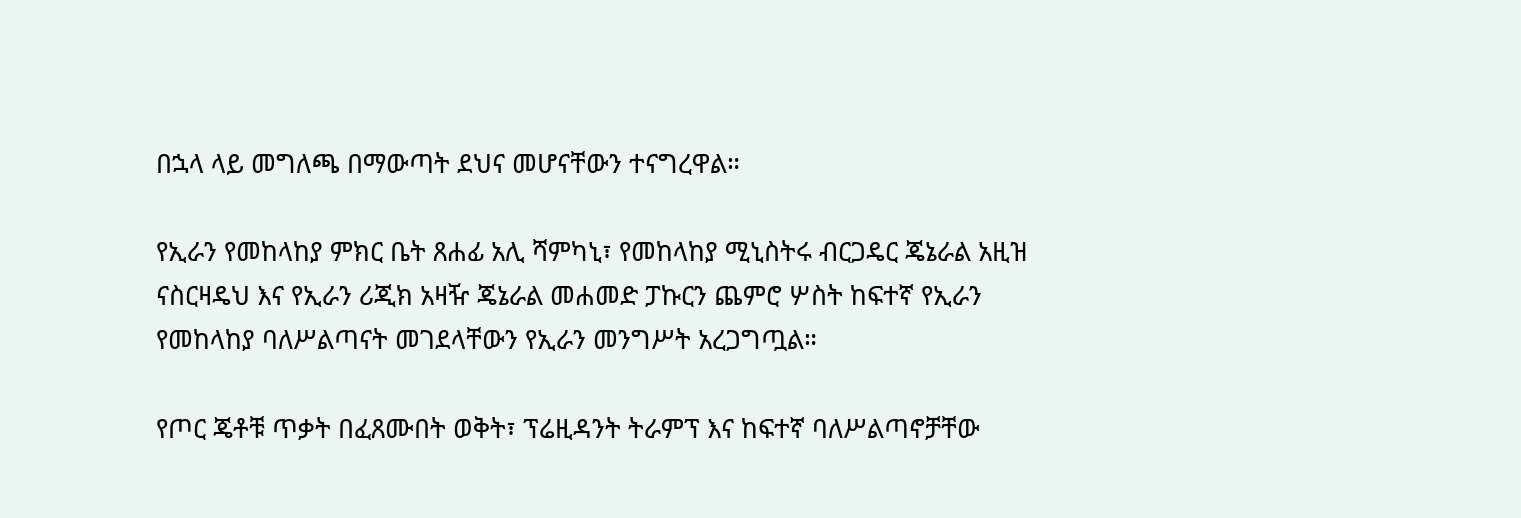በኋላ ላይ መግለጫ በማውጣት ደህና መሆናቸውን ተናግረዋል።

የኢራን የመከላከያ ምክር ቤት ጸሐፊ አሊ ሻምካኒ፣ የመከላከያ ሚኒስትሩ ብርጋዴር ጄኔራል አዚዝ ናስርዛዴህ እና የኢራን ሪጂክ አዛዥ ጄኔራል መሐመድ ፓኩርን ጨምሮ ሦስት ከፍተኛ የኢራን የመከላከያ ባለሥልጣናት መገደላቸውን የኢራን መንግሥት አረጋግጧል።

የጦር ጄቶቹ ጥቃት በፈጸሙበት ወቅት፣ ፕሬዚዳንት ትራምፕ እና ከፍተኛ ባለሥልጣኖቻቸው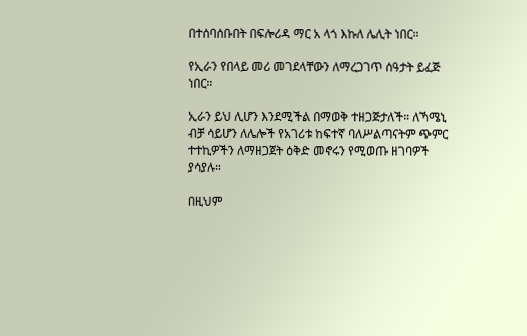በተሰባሰቡበት በፍሎሪዳ ማር አ ላጎ እኩለ ሌሊት ነበር።

የኢራን የበላይ መሪ መገደላቸውን ለማረጋገጥ ሰዓታት ይፈጅ ነበር።

ኢራን ይህ ሊሆን እንደሚችል በማወቅ ተዘጋጅታለች። ለኻሜኒ ብቻ ሳይሆን ለሌሎች የአገሪቱ ከፍተኛ ባለሥልጣናትም ጭምር ተተኪዎችን ለማዘጋጀት ዕቅድ መኖሩን የሚወጡ ዘገባዎች ያሳያሉ።

በዚህም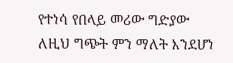የተነሳ የበላይ መሪው ግድያው ለዚህ ግጭት ምን ማለት እንደሆነ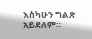እስካሁን ግልጽ አይደለም።